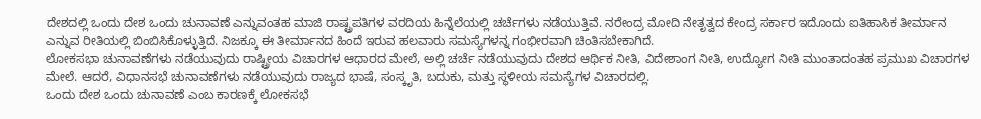ದೇಶದಲ್ಲಿ ಒಂದು ದೇಶ ಒಂದು ಚುನಾವಣೆ ಎನ್ನುವಂತಹ ಮಾಜಿ ರಾಷ್ಟ್ರಪತಿಗಳ ವರದಿಯ ಹಿನ್ನೆಲೆಯಲ್ಲಿ ಚರ್ಚೆಗಳು ನಡೆಯುತ್ತಿವೆ. ನರೇಂದ್ರ ಮೋದಿ ನೇತೃತ್ವದ ಕೇಂದ್ರ ಸರ್ಕಾರ ಇದೊಂದು ಐತಿಹಾಸಿಕ ತೀರ್ಮಾನ ಎನ್ನುವ ರೀತಿಯಲ್ಲಿ ಬಿಂಬಿಸಿಕೊಳ್ಳುತ್ತಿದೆ. ನಿಜಕ್ಕೂ ಈ ತೀರ್ಮಾನದ ಹಿಂದೆ ಇರುವ ಹಲವಾರು ಸಮಸ್ಯೆಗಳನ್ನ ಗಂಭೀರವಾಗಿ ಚಿಂತಿಸಬೇಕಾಗಿದೆ.
ಲೋಕಸಭಾ ಚುನಾವಣೆಗಳು ನಡೆಯುವುದು ರಾಷ್ಟ್ರೀಯ ವಿಚಾರಗಳ ಆಧಾರದ ಮೇಲೆ, ಅಲ್ಲಿ ಚರ್ಚೆ ನಡೆಯುವುದು ದೇಶದ ಆರ್ಥಿಕ ನೀತಿ, ವಿದೇಶಾಂಗ ನೀತಿ, ಉದ್ಯೋಗ ನೀತಿ ಮುಂತಾದಂತಹ ಪ್ರಮುಖ ವಿಚಾರಗಳ ಮೇಲೆ. ಆದರೆ, ವಿಧಾನಸಭೆ ಚುನಾವಣೆಗಳು ನಡೆಯುವುದು ರಾಜ್ಯದ ಭಾಷೆ, ಸಂಸ್ಕೃತಿ, ಬದುಕು, ಮತ್ತು ಸ್ಥಳೀಯ ಸಮಸ್ಯೆಗಳ ವಿಚಾರದಲ್ಲಿ.
ಒಂದು ದೇಶ ಒಂದು ಚುನಾವಣೆ ಎಂಬ ಕಾರಣಕ್ಕೆ ಲೋಕಸಭೆ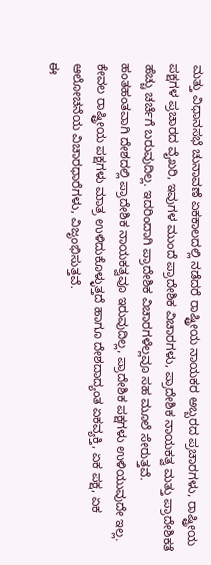ಮತ್ತು ವಿಧಾನಸಭೆ ಚುನಾವಣೆ ಏಕಕಾಲದಲ್ಲಿ ನಡೆದರೆ ರಾಷ್ಟ್ರೀಯ ನಾಯಕರ ಅಬ್ಬರದ ಪ್ರಚಾರಗಳು, ರಾಷ್ಟ್ರೀಯ ಪಕ್ಷಗಳ ಪ್ರಚಾರದ ವೈಖರಿ, ಇವುಗಳ ಮುಂದೆ ಪ್ರಾದೇಶಿಕ ವಿಚಾರಗಳು, ಪ್ರಾದೇಶಿಕ ನಾಯಕತ್ವ ಮತ್ತು ಪ್ರಾದೇಶಿಕತೆ ಹೆಚ್ಚು ಚರ್ಚೆಗೆ ಬರುವುದಿಲ್ಲ. ಇದರಿಂದಾಗಿ ಪ್ರಾದೇಶಿಕ ವಿಚಾರಗಳೆಲ್ಲವೂ ಸಹ ಮೂಲೆ ಸೇರುತ್ತವೆ.
ಹಂತಹಂತವಾಗಿ ದೇಶದಲ್ಲಿ ಪ್ರಾದೇಶಿಕ ನಾಯಕತ್ವವೂ ಇರುವುದಿಲ್ಲ, ಪ್ರಾದೇಶಿಕ ಪಕ್ಷಗಳು ಉಳಿಯುವುದೇ ಇಲ್ಲ. ಕೇವಲ ರಾಷ್ಟ್ರೀಯ ಪಕ್ಷಗಳು ಮಾತ್ರ ಉಳಿದುಕೊಳ್ಳುತ್ತದೆ ಹಾಗೂ ದೇಶದಾದ್ಯಂತ ಏಕವ್ಯಕ್ತಿ, ಏಕ ಪಕ್ಷ, ಏಕ ಆಲೋಚನೆಯ ವಿಚಾರಧಾರೆಗಳು, ವಿಜೃಂಭಿಸುತ್ತವೆ.
ಈ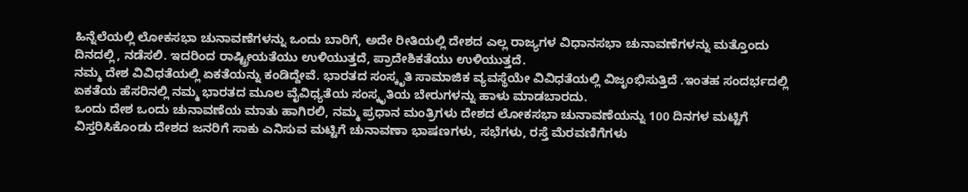ಹಿನ್ನೆಲೆಯಲ್ಲಿ ಲೋಕಸಭಾ ಚುನಾವಣೆಗಳನ್ನು ಒಂದು ಬಾರಿಗೆ, ಅದೇ ರೀತಿಯಲ್ಲಿ ದೇಶದ ಎಲ್ಲ ರಾಜ್ಯಗಳ ವಿಧಾನಸಭಾ ಚುನಾವಣೆಗಳನ್ನು ಮತ್ತೊಂದು ದಿನದಲ್ಲಿ, ನಡೆಸಲಿ. ಇದರಿಂದ ರಾಷ್ಟ್ರೀಯತೆಯು ಉಳಿಯುತ್ತದೆ, ಪ್ರಾದೇಶಿಕತೆಯು ಉಳಿಯುತ್ತದೆ.
ನಮ್ಮ ದೇಶ ವಿವಿಧತೆಯಲ್ಲಿ ಏಕತೆಯನ್ನು ಕಂಡಿದ್ದೇವೆ. ಭಾರತದ ಸಂಸ್ಕೃತಿ ಸಾಮಾಜಿಕ ವ್ಯವಸ್ಥೆಯೇ ವಿವಿಧತೆಯಲ್ಲಿ ವಿಜೃಂಭಿಸುತ್ತಿದೆ .ಇಂತಹ ಸಂದರ್ಭದಲ್ಲಿ ಏಕತೆಯ ಹೆಸರಿನಲ್ಲಿ ನಮ್ಮ ಭಾರತದ ಮೂಲ ವೈವಿಧ್ಯತೆಯ ಸಂಸ್ಕೃತಿಯ ಬೇರುಗಳನ್ನು ಹಾಳು ಮಾಡಬಾರದು.
ಒಂದು ದೇಶ ಒಂದು ಚುನಾವಣೆಯ ಮಾತು ಹಾಗಿರಲಿ, ನಮ್ಮ ಪ್ರಧಾನ ಮಂತ್ರಿಗಳು ದೇಶದ ಲೋಕಸಭಾ ಚುನಾವಣೆಯನ್ನು 100 ದಿನಗಳ ಮಟ್ಟಿಗೆ ವಿಸ್ತರಿಸಿಕೊಂಡು ದೇಶದ ಜನರಿಗೆ ಸಾಕು ಎನಿಸುವ ಮಟ್ಟಿಗೆ ಚುನಾವಣಾ ಭಾಷಣಗಳು, ಸಭೆಗಳು, ರಸ್ತೆ ಮೆರವಣಿಗೆಗಳು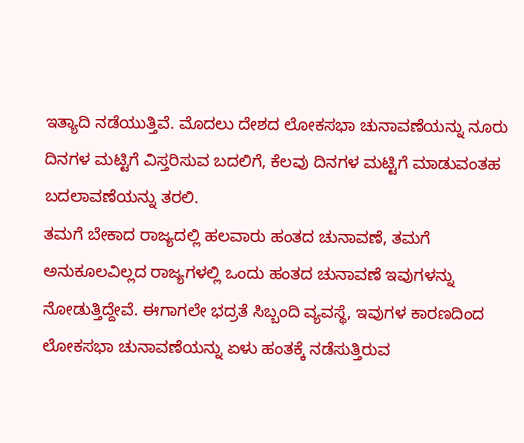ಇತ್ಯಾದಿ ನಡೆಯುತ್ತಿವೆ. ಮೊದಲು ದೇಶದ ಲೋಕಸಭಾ ಚುನಾವಣೆಯನ್ನು ನೂರು ದಿನಗಳ ಮಟ್ಟಿಗೆ ವಿಸ್ತರಿಸುವ ಬದಲಿಗೆ, ಕೆಲವು ದಿನಗಳ ಮಟ್ಟಿಗೆ ಮಾಡುವಂತಹ ಬದಲಾವಣೆಯನ್ನು ತರಲಿ.
ತಮಗೆ ಬೇಕಾದ ರಾಜ್ಯದಲ್ಲಿ ಹಲವಾರು ಹಂತದ ಚುನಾವಣೆ, ತಮಗೆ ಅನುಕೂಲವಿಲ್ಲದ ರಾಜ್ಯಗಳಲ್ಲಿ ಒಂದು ಹಂತದ ಚುನಾವಣೆ ಇವುಗಳನ್ನು ನೋಡುತ್ತಿದ್ದೇವೆ. ಈಗಾಗಲೇ ಭದ್ರತೆ ಸಿಬ್ಬಂದಿ ವ್ಯವಸ್ಥೆ, ಇವುಗಳ ಕಾರಣದಿಂದ ಲೋಕಸಭಾ ಚುನಾವಣೆಯನ್ನು ಏಳು ಹಂತಕ್ಕೆ ನಡೆಸುತ್ತಿರುವ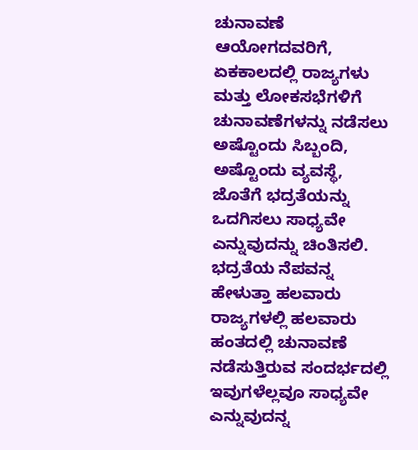ಚುನಾವಣೆ ಆಯೋಗದವರಿಗೆ, ಏಕಕಾಲದಲ್ಲಿ ರಾಜ್ಯಗಳು ಮತ್ತು ಲೋಕಸಭೆಗಳಿಗೆ ಚುನಾವಣೆಗಳನ್ನು ನಡೆಸಲು ಅಷ್ಟೊಂದು ಸಿಬ್ಬಂದಿ, ಅಷ್ಟೊಂದು ವ್ಯವಸ್ಥೆ, ಜೊತೆಗೆ ಭದ್ರತೆಯನ್ನು ಒದಗಿಸಲು ಸಾಧ್ಯವೇ ಎನ್ನುವುದನ್ನು ಚಿಂತಿಸಲಿ.
ಭದ್ರತೆಯ ನೆಪವನ್ನ ಹೇಳುತ್ತಾ ಹಲವಾರು ರಾಜ್ಯಗಳಲ್ಲಿ ಹಲವಾರು ಹಂತದಲ್ಲಿ ಚುನಾವಣೆ ನಡೆಸುತ್ತಿರುವ ಸಂದರ್ಭದಲ್ಲಿ ಇವುಗಳೆಲ್ಲವೂ ಸಾಧ್ಯವೇ ಎನ್ನುವುದನ್ನ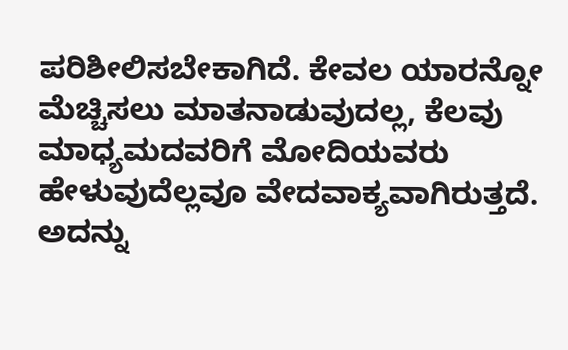ಪರಿಶೀಲಿಸಬೇಕಾಗಿದೆ. ಕೇವಲ ಯಾರನ್ನೋ ಮೆಚ್ಚಿಸಲು ಮಾತನಾಡುವುದಲ್ಲ, ಕೆಲವು ಮಾಧ್ಯಮದವರಿಗೆ ಮೋದಿಯವರು ಹೇಳುವುದೆಲ್ಲವೂ ವೇದವಾಕ್ಯವಾಗಿರುತ್ತದೆ. ಅದನ್ನು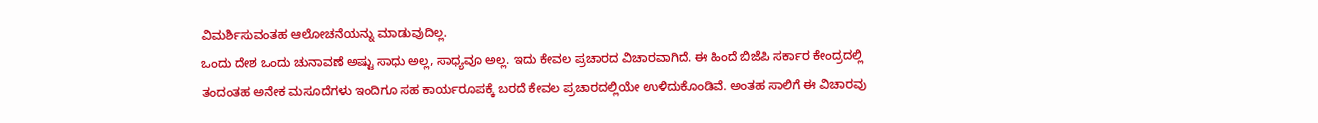ವಿಮರ್ಶಿಸುವಂತಹ ಆಲೋಚನೆಯನ್ನು ಮಾಡುವುದಿಲ್ಲ.
ಒಂದು ದೇಶ ಒಂದು ಚುನಾವಣೆ ಅಷ್ಟು ಸಾಧು ಅಲ್ಲ, ಸಾಧ್ಯವೂ ಅಲ್ಲ. ಇದು ಕೇವಲ ಪ್ರಚಾರದ ವಿಚಾರವಾಗಿದೆ. ಈ ಹಿಂದೆ ಬಿಜೆಪಿ ಸರ್ಕಾರ ಕೇಂದ್ರದಲ್ಲಿ ತಂದಂತಹ ಅನೇಕ ಮಸೂದೆಗಳು ಇಂದಿಗೂ ಸಹ ಕಾರ್ಯರೂಪಕ್ಕೆ ಬರದೆ ಕೇವಲ ಪ್ರಚಾರದಲ್ಲಿಯೇ ಉಳಿದುಕೊಂಡಿವೆ. ಅಂತಹ ಸಾಲಿಗೆ ಈ ವಿಚಾರವು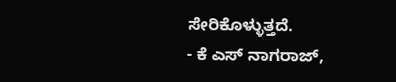ಸೇರಿಕೊಳ್ಳುತ್ತದೆ.
- ಕೆ ಎಸ್ ನಾಗರಾಜ್,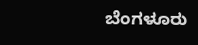ಬೆಂಗಳೂರು